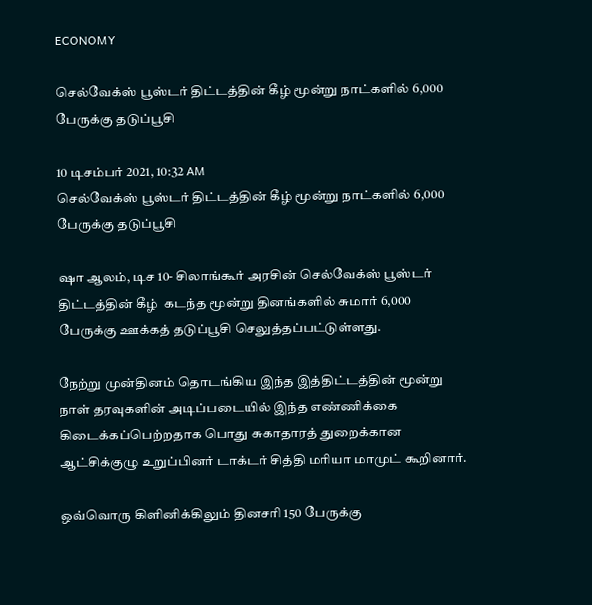ECONOMY

செல்வேக்ஸ் பூஸ்டர் திட்டத்தின் கீழ் மூன்று நாட்களில் 6,000 பேருக்கு தடுப்பூசி

10 டிசம்பர் 2021, 10:32 AM
செல்வேக்ஸ் பூஸ்டர் திட்டத்தின் கீழ் மூன்று நாட்களில் 6,000 பேருக்கு தடுப்பூசி

ஷா ஆலம், டிச 10- சிலாங்கூர் அரசின் செல்வேக்ஸ் பூஸ்டர் திட்டத்தின் கீழ்  கடந்த மூன்று தினங்களில் சுமார் 6,000 பேருக்கு ஊக்கத் தடுப்பூசி செலுத்தப்பட்டுள்ளது.

நேற்று முன்தினம் தொடங்கிய இந்த இத்திட்டத்தின் மூன்று நாள் தரவுகளின் அடிப்படையில் இந்த எண்ணிக்கை கிடைக்கப்பெற்றதாக பொது சுகாதாரத் துறைக்கான ஆட்சிக்குழு உறுப்பினர் டாக்டர் சித்தி மரியா மாமுட் கூறினார்.

ஒவ்வொரு கிளினிக்கிலும் தினசரி 150 பேருக்கு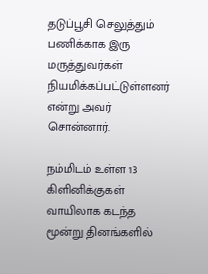தடுப்பூசி செலுத்தும் பணிக்காக இரு மருத்துவர்கள் நியமிக்கப்பட்டுள்ளனர் என்று அவர் சொன்னார்.

நம்மிடம் உள்ள 13 கிளினிக்குகள்  வாயிலாக கடந்த மூன்று தினங்களில்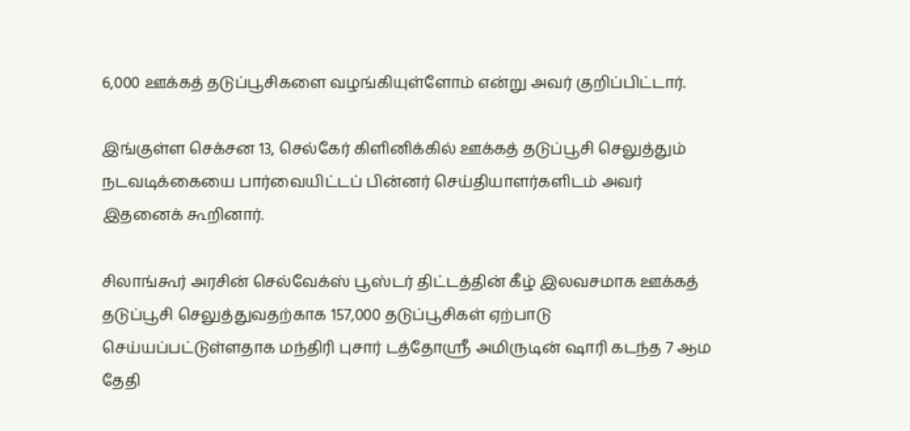6,000 ஊக்கத் தடுப்பூசிகளை வழங்கியுள்ளோம் என்று அவர் குறிப்பிட்டார்.

இங்குள்ள செக்சன 13, செல்கேர் கிளினிக்கில் ஊக்கத் தடுப்பூசி செலுத்தும் நடவடிக்கையை பார்வையிட்டப் பின்னர் செய்தியாளர்களிடம் அவர் இதனைக் கூறினார்.

சிலாங்கூர் அரசின் செல்வேக்ஸ் பூஸ்டர் திட்டத்தின் கீழ் இலவசமாக ஊக்கத் தடுப்பூசி செலுத்துவதற்காக 157,000 தடுப்பூசிகள் ஏற்பாடு செய்யப்பட்டுள்ளதாக மந்திரி புசார் டத்தோஸ்ரீ அமிருடின் ஷாரி கடந்த 7 ஆம தேதி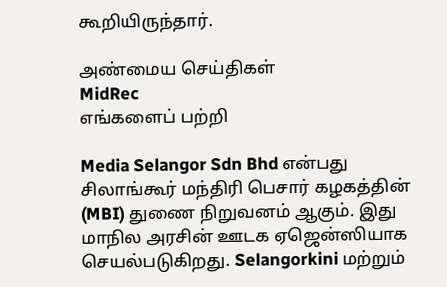கூறியிருந்தார்.

அண்மைய செய்திகள்
MidRec
எங்களைப் பற்றி

Media Selangor Sdn Bhd என்பது சிலாங்கூர் மந்திரி பெசார் கழகத்தின் (MBI) துணை நிறுவனம் ஆகும். இது மாநில அரசின் ஊடக ஏஜென்ஸியாக செயல்படுகிறது. Selangorkini மற்றும்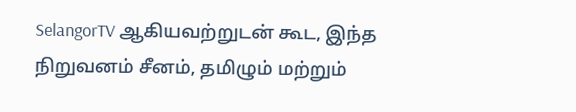SelangorTV ஆகியவற்றுடன் கூட, இந்த நிறுவனம் சீனம், தமிழும் மற்றும்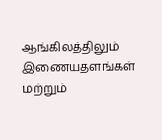ஆங்கிலத்திலும் இணையதளங்கள் மற்றும்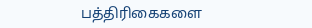பத்திரிகைகளை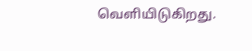வெளியிடுகிறது.